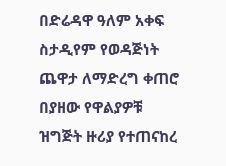በድሬዳዋ ዓለም አቀፍ ስታዲየም የወዳጅነት ጨዋታ ለማድረግ ቀጠሮ በያዘው የዋልያዎቹ ዝግጅት ዙሪያ የተጠናከረ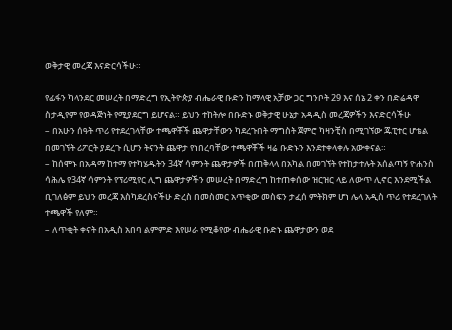ወቅታዊ መረጃ እናድርሳችሁ።

የፊፋን ካላንደር መሠረት በማድረግ የኢትዮጵያ ብሔራዊ ቡድን ከማላዊ አቻው ጋር ግንቦት 29 እና ሰኔ 2 ቀን በድሬዳዋ ስታዲየም የወዳጅነት የሚያደርግ ይሆናል። ይህን ተከትሎ በቡድኑ ወቅታዊ ሁኔታ አዳዲስ መረጃዎችን እናድርሳችሁ
– በአሁን ሰዓት ጥሪ የተደረገላቸው ተጫዋቾች ጨዋታቸውን ካደረጉበት ማግስት ጀምሮ ካዛንቺስ በሚገኘው ጁፒተር ሆቴል በመገኘት ሪፖርት ያደረጉ ሲሆን ትናንት ጨዋታ የነበረባቸው ተጫዋቾች ዛሬ ቡድኑን እንደተቀላቀሉ አውቀናል።
– ከሰሞኑ በአዳማ ከተማ የተካሄዱትን 34ኛ ሳምንት ጨዋታዎች በጠቅላላ በአካል በመገኘት የተከታተሉት አሰልጣኝ ዮሐንስ ሳሕሌ የ34ኛ ሳምንት የፕሪሚየር ሊግ ጨዋታዎችን መሠረት በማድረግ ከተጠቀሰው ዝርዝር ላይ ለውጥ ሊኖር እንደሚችል ቢገለፅም ይህን መረጃ እስካደረስናችሁ ድረስ በመስመር አጥቂው መስፍን ታፈሰ ምትክም ሆነ ሌላ አዲስ ጥሪ የተደረገለት ተጫዋች የለም።
– ለጥቂት ቀናት በአዲስ አበባ ልምምድ እየሠራ የሚቆየው ብሔራዊ ቡድኑ ጨዋታውን ወደ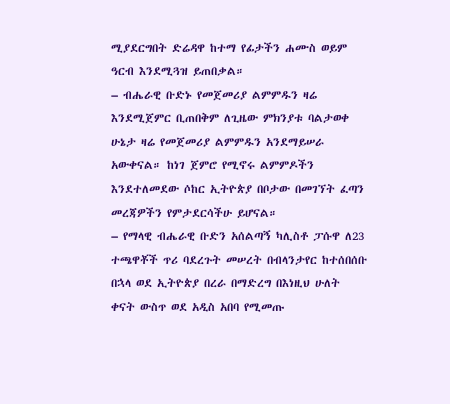ሚያደርግበት ድሬዳዋ ከተማ የፊታችን ሐሙስ ወይም ዓርብ እንደሚጓዝ ይጠበቃል።
– ብሔራዊ ቡድኑ የመጀመሪያ ልምምዱን ዛሬ እንደሚጀምር ቢጠበቅም ለጊዜው ምክንያቱ ባልታወቀ ሁኔታ ዛሬ የመጀመሪያ ልምምዱን አንደማይሠራ አውቀናል። ከነገ ጀምሮ የሚኖሩ ልምምዶችን እንደተለመደው ሶከር ኢትዮጵያ በቦታው በመገኘት ፈጣን መረጃዎችን የምታደርሳችሁ ይሆናል።
– የማላዊ ብሔራዊ ቡድን አሰልጣኝ ካሊስቶ ፓሱዋ ለ23 ተጫዋቾች ጥሪ ባደረጉት መሠረት በብላንታየር ከተሰበሰቡ በኋላ ወደ ኢትዮጵያ በረራ በማድረግ በእነዚህ ሁለት ቀናት ውስጥ ወደ አዲስ አበባ የሚመጡ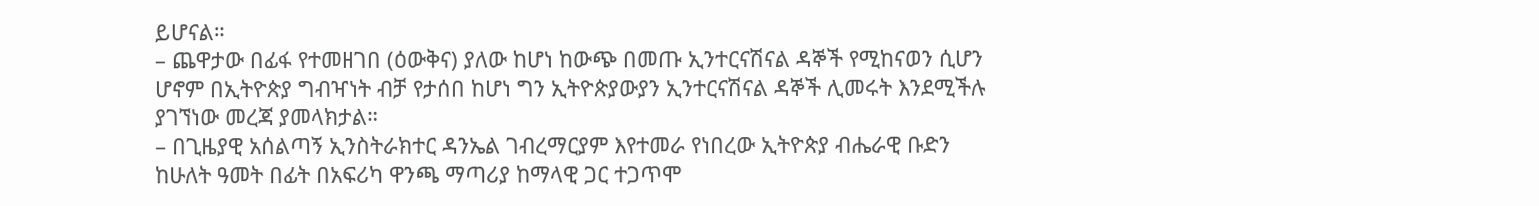ይሆናል።
– ጨዋታው በፊፋ የተመዘገበ (ዕውቅና) ያለው ከሆነ ከውጭ በመጡ ኢንተርናሽናል ዳኞች የሚከናወን ሲሆን ሆኖም በኢትዮጵያ ግብዣነት ብቻ የታሰበ ከሆነ ግን ኢትዮጵያውያን ኢንተርናሽናል ዳኞች ሊመሩት እንደሚችሉ ያገኘነው መረጃ ያመላክታል።
– በጊዜያዊ አሰልጣኝ ኢንስትራክተር ዳንኤል ገብረማርያም እየተመራ የነበረው ኢትዮጵያ ብሔራዊ ቡድን ከሁለት ዓመት በፊት በአፍሪካ ዋንጫ ማጣሪያ ከማላዊ ጋር ተጋጥሞ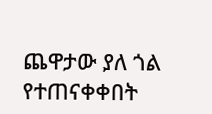ጨዋታው ያለ ጎል የተጠናቀቀበት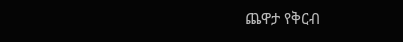ጨዋታ የቅርብ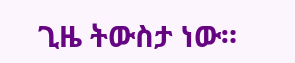ጊዜ ትውስታ ነው።